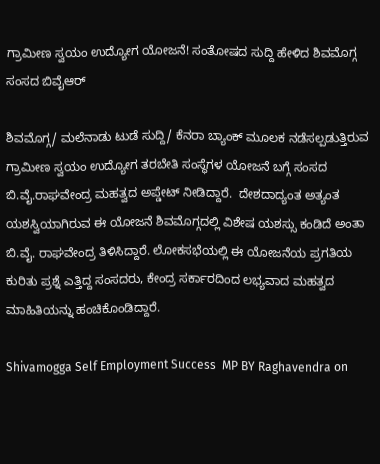ಗ್ರಾಮೀಣ ಸ್ವಯಂ ಉದ್ಯೋಗ ಯೋಜನೆ! ಸಂತೋಷದ ಸುದ್ದಿ ಹೇಳಿದ ಶಿವಮೊಗ್ಗ ಸಂಸದ ಬಿವೈಆರ್

ಶಿವಮೊಗ್ಗ/ ಮಲೆನಾಡು ಟುಡೆ ಸುದ್ದಿ/ ಕೆನರಾ ಬ್ಯಾಂಕ್ ಮೂಲಕ ನಡೆಸಲ್ಪಡುತ್ತಿರುವ ಗ್ರಾಮೀಣ ಸ್ವಯಂ ಉದ್ಯೋಗ ತರಬೇತಿ ಸಂಸ್ಥೆಗಳ ಯೋಜನೆ ಬಗ್ಗೆ ಸಂಸದ ಬಿ.ವೈ.ರಾಘವೇಂದ್ರ ಮಹತ್ವದ ಅಪ್ಡೇಟ್ ನೀಡಿದ್ದಾರೆ.  ದೇಶದಾದ್ಯಂತ ಅತ್ಯಂತ ಯಶಸ್ವಿಯಾಗಿರುವ ಈ ಯೋಜನೆ ಶಿವಮೊಗ್ಗದಲ್ಲಿ ವಿಶೇಷ ಯಶಸ್ಸು ಕಂಡಿದೆ ಅಂತಾ  ಬಿ.ವೈ. ರಾಘವೇಂದ್ರ ತಿಳಿಸಿದ್ದಾರೆ. ಲೋಕಸಭೆಯಲ್ಲಿ ಈ ಯೋಜನೆಯ ಪ್ರಗತಿಯ ಕುರಿತು ಪ್ರಶ್ನೆ ಎತ್ತಿದ್ದ ಸಂಸದರು, ಕೇಂದ್ರ ಸರ್ಕಾರದಿಂದ ಲಭ್ಯವಾದ ಮಹತ್ವದ ಮಾಹಿತಿಯನ್ನು ಹಂಚಿಕೊಂಡಿದ್ದಾರೆ.

Shivamogga Self Employment Success  MP BY Raghavendra on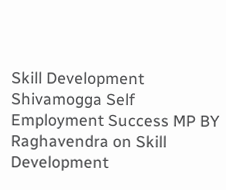Skill Development
Shivamogga Self Employment Success MP BY Raghavendra on Skill Development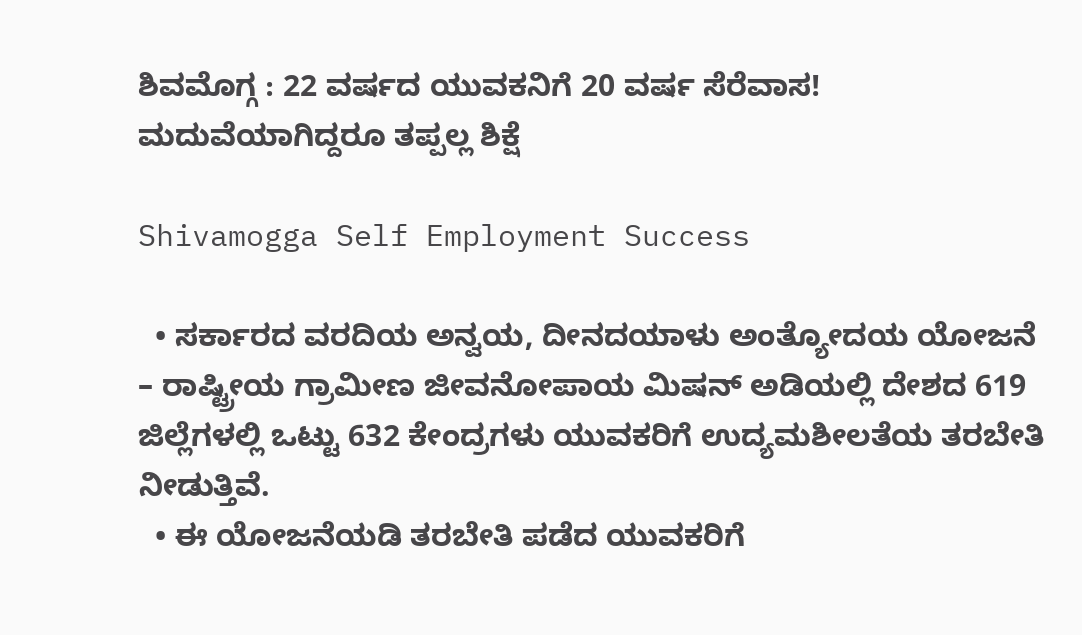ಶಿವಮೊಗ್ಗ : 22 ವರ್ಷದ ಯುವಕನಿಗೆ 20 ವರ್ಷ ಸೆರೆವಾಸ! ಮದುವೆಯಾಗಿದ್ದರೂ ತಪ್ಪಲ್ಲ ಶಿಕ್ಷೆ

Shivamogga Self Employment Success

  • ಸರ್ಕಾರದ ವರದಿಯ ಅನ್ವಯ, ದೀನದಯಾಳು ಅಂತ್ಯೋದಯ ಯೋಜನೆ – ರಾಷ್ಟ್ರೀಯ ಗ್ರಾಮೀಣ ಜೀವನೋಪಾಯ ಮಿಷನ್ ಅಡಿಯಲ್ಲಿ ದೇಶದ 619 ಜಿಲ್ಲೆಗಳಲ್ಲಿ ಒಟ್ಟು 632 ಕೇಂದ್ರಗಳು ಯುವಕರಿಗೆ ಉದ್ಯಮಶೀಲತೆಯ ತರಬೇತಿ ನೀಡುತ್ತಿವೆ.
  • ಈ ಯೋಜನೆಯಡಿ ತರಬೇತಿ ಪಡೆದ ಯುವಕರಿಗೆ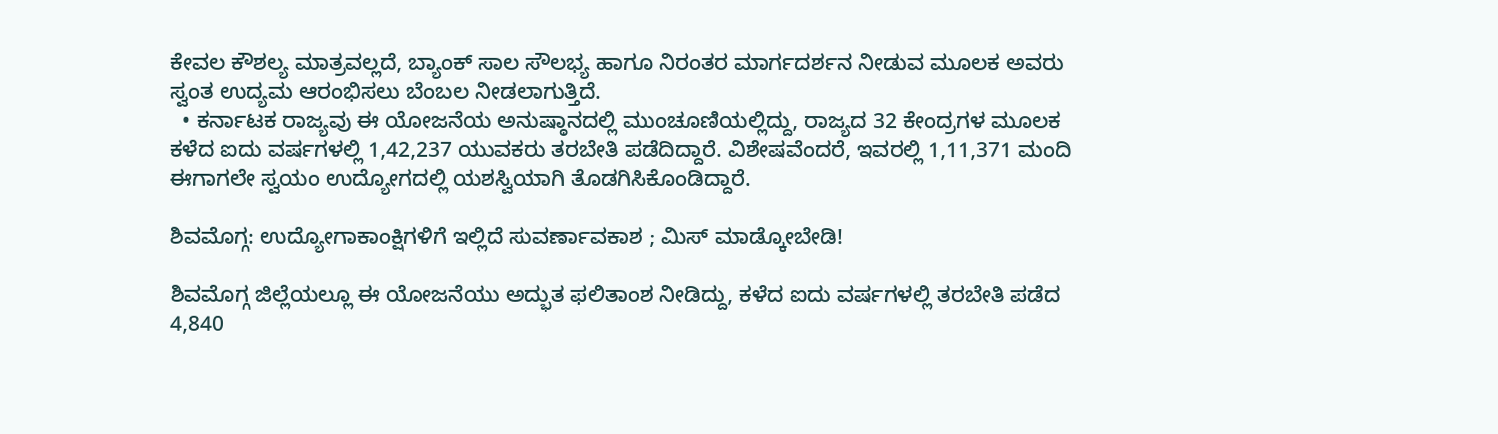ಕೇವಲ ಕೌಶಲ್ಯ ಮಾತ್ರವಲ್ಲದೆ, ಬ್ಯಾಂಕ್ ಸಾಲ ಸೌಲಭ್ಯ ಹಾಗೂ ನಿರಂತರ ಮಾರ್ಗದರ್ಶನ ನೀಡುವ ಮೂಲಕ ಅವರು ಸ್ವಂತ ಉದ್ಯಮ ಆರಂಭಿಸಲು ಬೆಂಬಲ ನೀಡಲಾಗುತ್ತಿದೆ.
  • ಕರ್ನಾಟಕ ರಾಜ್ಯವು ಈ ಯೋಜನೆಯ ಅನುಷ್ಠಾನದಲ್ಲಿ ಮುಂಚೂಣಿಯಲ್ಲಿದ್ದು, ರಾಜ್ಯದ 32 ಕೇಂದ್ರಗಳ ಮೂಲಕ ಕಳೆದ ಐದು ವರ್ಷಗಳಲ್ಲಿ 1,42,237 ಯುವಕರು ತರಬೇತಿ ಪಡೆದಿದ್ದಾರೆ. ವಿಶೇಷವೆಂದರೆ, ಇವರಲ್ಲಿ 1,11,371 ಮಂದಿ ಈಗಾಗಲೇ ಸ್ವಯಂ ಉದ್ಯೋಗದಲ್ಲಿ ಯಶಸ್ವಿಯಾಗಿ ತೊಡಗಿಸಿಕೊಂಡಿದ್ದಾರೆ.

ಶಿವಮೊಗ್ಗ: ಉದ್ಯೋಗಾಕಾಂಕ್ಷಿಗಳಿಗೆ ಇಲ್ಲಿದೆ ಸುವರ್ಣಾವಕಾಶ ; ಮಿಸ್ ಮಾಡ್ಕೋಬೇಡಿ!

ಶಿವಮೊಗ್ಗ ಜಿಲ್ಲೆಯಲ್ಲೂ ಈ ಯೋಜನೆಯು ಅದ್ಭುತ ಫಲಿತಾಂಶ ನೀಡಿದ್ದು, ಕಳೆದ ಐದು ವರ್ಷಗಳಲ್ಲಿ ತರಬೇತಿ ಪಡೆದ 4,840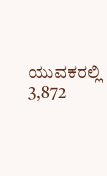ಯುವಕರಲ್ಲಿ 3,872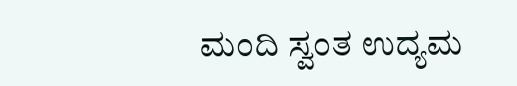ಮಂದಿ ಸ್ವಂತ ಉದ್ಯಮ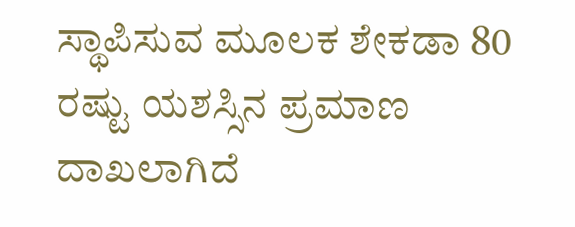ಸ್ಥಾಪಿಸುವ ಮೂಲಕ ಶೇಕಡಾ 80 ರಷ್ಟು ಯಶಸ್ಸಿನ ಪ್ರಮಾಣ ದಾಖಲಾಗಿದೆ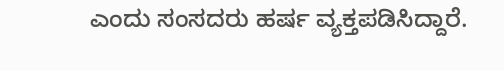ಎಂದು ಸಂಸದರು ಹರ್ಷ ವ್ಯಕ್ತಪಡಿಸಿದ್ದಾರೆ.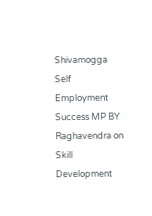Shivamogga Self Employment Success MP BY Raghavendra on Skill Development